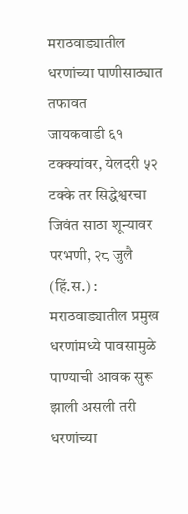मराठवाड्यातील धरणांच्या पाणीसाठ्यात तफावत
जायकवाडी ६१ टक्क्यांवर, येलदरी ५२ टक्के तर सिद्धेश्वरचा जिवंत साठा शून्यावर परभणी, २८ जुलै (हिं.स.) : मराठवाड्यातील प्रमुख धरणांमध्ये पावसामुळे पाण्याची आवक सुरू झाली असली तरी धरणांच्या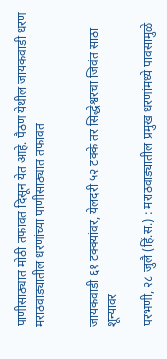पाणीसाठ्यात मोठी तफावत दिसून येत आहे. पैठण येथील जायकवाडी धरण
मराठवाड्यातील धरणांच्या पाणीसाठ्यात तफावत


जायकवाडी ६१ टक्क्यांवर, येलदरी ५२ टक्के तर सिद्धेश्वरचा जिवंत साठा शून्यावर

परभणी, २८ जुलै (हिं.स.) : मराठवाड्यातील प्रमुख धरणांमध्ये पावसामुळे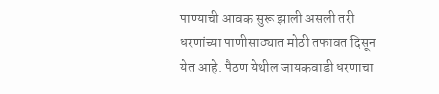पाण्याची आवक सुरू झाली असली तरी धरणांच्या पाणीसाठ्यात मोठी तफावत दिसून येत आहे. पैठण येथील जायकवाडी धरणाचा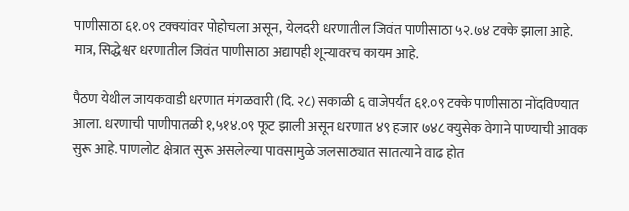पाणीसाठा ६१.०९ टक्क्यांवर पोहोचला असून, येलदरी धरणातील जिवंत पाणीसाठा ५२.७४ टक्के झाला आहे. मात्र, सिद्धेश्वर धरणातील जिवंत पाणीसाठा अद्यापही शून्यावरच कायम आहे.

पैठण येथील जायकवाडी धरणात मंगळवारी (दि. २८) सकाळी ६ वाजेपर्यंत ६१.०९ टक्के पाणीसाठा नोंदविण्यात आला. धरणाची पाणीपातळी १,५१४.०९ फूट झाली असून धरणात ४९ हजार ७४८ क्युसेक वेगाने पाण्याची आवक सुरू आहे. पाणलोट क्षेत्रात सुरू असलेल्या पावसामुळे जलसाठ्यात सातत्याने वाढ होत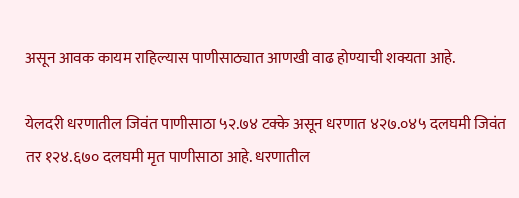असून आवक कायम राहिल्यास पाणीसाठ्यात आणखी वाढ होण्याची शक्यता आहे.

येलदरी धरणातील जिवंत पाणीसाठा ५२.७४ टक्के असून धरणात ४२७.०४५ दलघमी जिवंत तर १२४.६७० दलघमी मृत पाणीसाठा आहे. धरणातील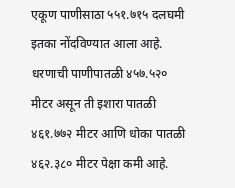एकूण पाणीसाठा ५५१.७१५ दलघमी इतका नोंदविण्यात आला आहे. धरणाची पाणीपातळी ४५७.५२० मीटर असून ती इशारा पातळी ४६१.७७२ मीटर आणि धोका पातळी ४६२.३८० मीटर पेक्षा कमी आहे.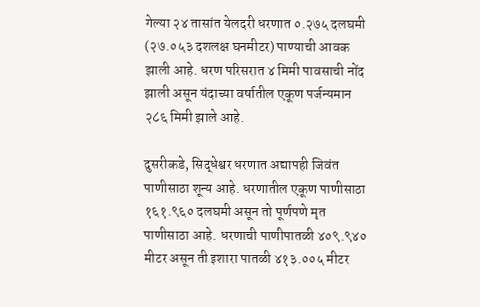गेल्या २४ तासांत येलदरी धरणात ०.२७५ दलघमी (२७.०५३ दशलक्ष घनमीटर) पाण्याची आवक झाली आहे. धरण परिसरात ४ मिमी पावसाची नोंद झाली असून यंदाच्या वर्षातील एकूण पर्जन्यमान २८६ मिमी झाले आहे.

दुसरीकडे, सिद्धेश्वर धरणात अद्यापही जिवंत पाणीसाठा शून्य आहे. धरणातील एकूण पाणीसाठा १६१.९६० दलघमी असून तो पूर्णपणे मृत पाणीसाठा आहे. धरणाची पाणीपातळी ४०९.९४० मीटर असून ती इशारा पातळी ४१३.००५ मीटर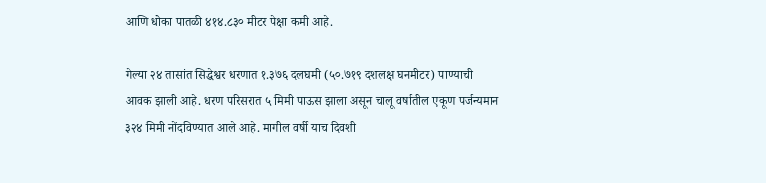आणि धोका पातळी ४१४.८३० मीटर पेक्षा कमी आहे.

गेल्या २४ तासांत सिद्धेश्वर धरणात १.३७६ दलघमी (५०.७१९ दशलक्ष घनमीटर) पाण्याची आवक झाली आहे. धरण परिसरात ५ मिमी पाऊस झाला असून चालू वर्षातील एकूण पर्जन्यमान ३२४ मिमी नोंदविण्यात आले आहे. मागील वर्षी याच दिवशी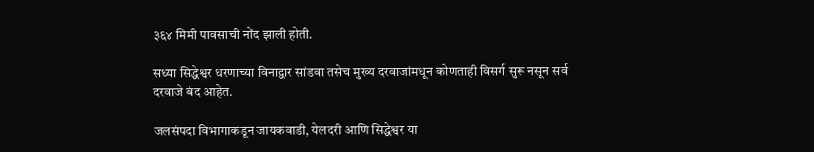३६४ मिमी पावसाची नोंद झाली होती.

सध्या सिद्धेश्वर धरणाच्या विनाद्वार सांडवा तसेच मुख्य दरवाजांमधून कोणताही विसर्ग सुरू नसून सर्व दरवाजे बंद आहेत.

जलसंपदा विभागाकडून जायकवाडी, येलदरी आणि सिद्धेश्वर या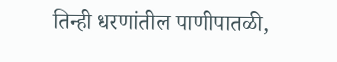तिन्ही धरणांतील पाणीपातळी,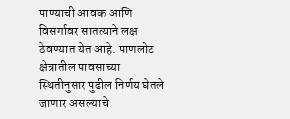पाण्याची आवक आणि विसर्गावर सातत्याने लक्ष ठेवण्यात येत आहे. पाणलोट क्षेत्रातील पावसाच्या स्थितीनुसार पुढील निर्णय घेतले जाणार असल्याचे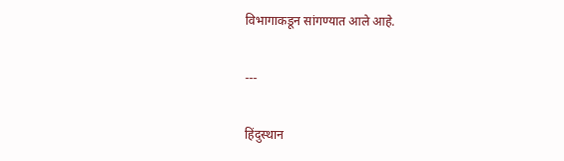विभागाकडून सांगण्यात आले आहे.

---

हिंदुस्थान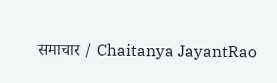समाचार / Chaitanya JayantRao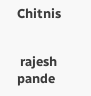Chitnis


 rajesh pande